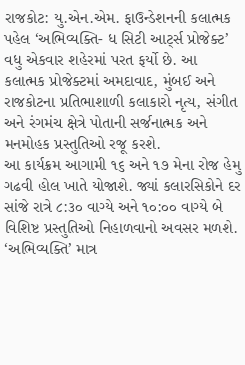રાજકોટ: યુ.એન.એમ. ફાઉન્ડેશનની કલાત્મક પહેલ ‘અભિવ્યક્તિ- ધ સિટી આર્ટ્સ પ્રોજેક્ટ’ વધુ એકવાર શહેરમાં પરત ફર્યો છે. આ કલાત્મક પ્રોજેક્ટમાં અમદાવાદ, મુંબઈ અને રાજકોટના પ્રતિભાશાળી કલાકારો નૃત્ય, સંગીત અને રંગમંચ ક્ષેત્રે પોતાની સર્જનાત્મક અને મનમોહક પ્રસ્તુતિઓ રજૂ કરશે.
આ કાર્યક્રમ આગામી ૧૬ અને ૧૭ મેના રોજ હેમુ ગઢવી હોલ ખાતે યોજાશે. જ્યાં કલારસિકોને દર સાંજે રાત્રે ૮:૩૦ વાગ્યે અને ૧૦:૦૦ વાગ્યે બે વિશિષ્ટ પ્રસ્તુતિઓ નિહાળવાનો અવસર મળશે.
‘અભિવ્યક્તિ’ માત્ર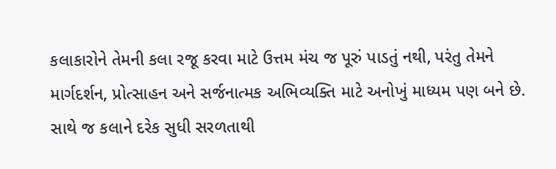કલાકારોને તેમની કલા રજૂ કરવા માટે ઉત્તમ મંચ જ પૂરું પાડતું નથી, પરંતુ તેમને માર્ગદર્શન, પ્રોત્સાહન અને સર્જનાત્મક અભિવ્યક્તિ માટે અનોખું માધ્યમ પણ બને છે. સાથે જ કલાને દરેક સુધી સરળતાથી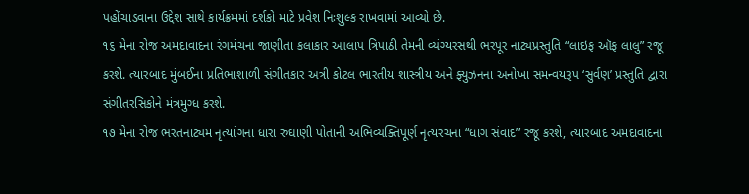પહોંચાડવાના ઉદ્દેશ સાથે કાર્યક્રમમાં દર્શકો માટે પ્રવેશ નિઃશુલ્ક રાખવામાં આવ્યો છે.
૧૬ મેના રોજ અમદાવાદના રંગમંચના જાણીતા કલાકાર આલાપ ત્રિપાઠી તેમની વ્યંગ્યરસથી ભરપૂર નાટ્યપ્રસ્તુતિ “લાઇફ ઑફ લાલુ” રજૂ કરશે. ત્યારબાદ મુંબઈના પ્રતિભાશાળી સંગીતકાર અત્રી કોટલ ભારતીય શાસ્ત્રીય અને ફ્યુઝનના અનોખા સમન્વયરૂપ ‘સુર્વણ’ પ્રસ્તુતિ દ્વારા સંગીતરસિકોને મંત્રમુગ્ધ કરશે.
૧૭ મેના રોજ ભરતનાટ્યમ નૃત્યાંગના ધારા રુઘાણી પોતાની અભિવ્યક્તિપૂર્ણ નૃત્યરચના “ધાગ સંવાદ” રજૂ કરશે, ત્યારબાદ અમદાવાદના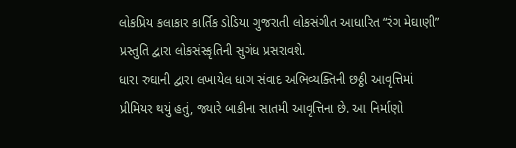લોકપ્રિય કલાકાર કાર્તિક ડોડિયા ગુજરાતી લોકસંગીત આધારિત “રંગ મેઘાણી” પ્રસ્તુતિ દ્વારા લોકસંસ્કૃતિની સુગંધ પ્રસરાવશે.
ધારા રુઘાની દ્વારા લખાયેલ ધાગ સંવાદ અભિવ્યક્તિની છઠ્ઠી આવૃત્તિમાં પ્રીમિયર થયું હતું, જ્યારે બાકીના સાતમી આવૃત્તિના છે. આ નિર્માણો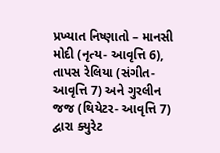પ્રખ્યાત નિષ્ણાતો – માનસી મોદી (નૃત્ય- આવૃત્તિ 6), તાપસ રેલિયા (સંગીત- આવૃત્તિ 7) અને ગુરલીન જજ (થિયેટર- આવૃત્તિ 7) દ્વારા ક્યુરેટ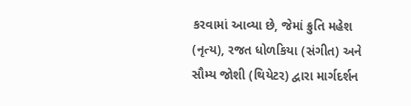કરવામાં આવ્યા છે, જેમાં ક્રુતિ મહેશ (નૃત્ય), રજત ધોળકિયા (સંગીત) અને સૌમ્ય જોશી (થિયેટર) દ્વારા માર્ગદર્શન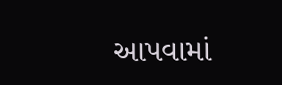આપવામાં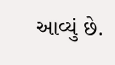આવ્યું છે.